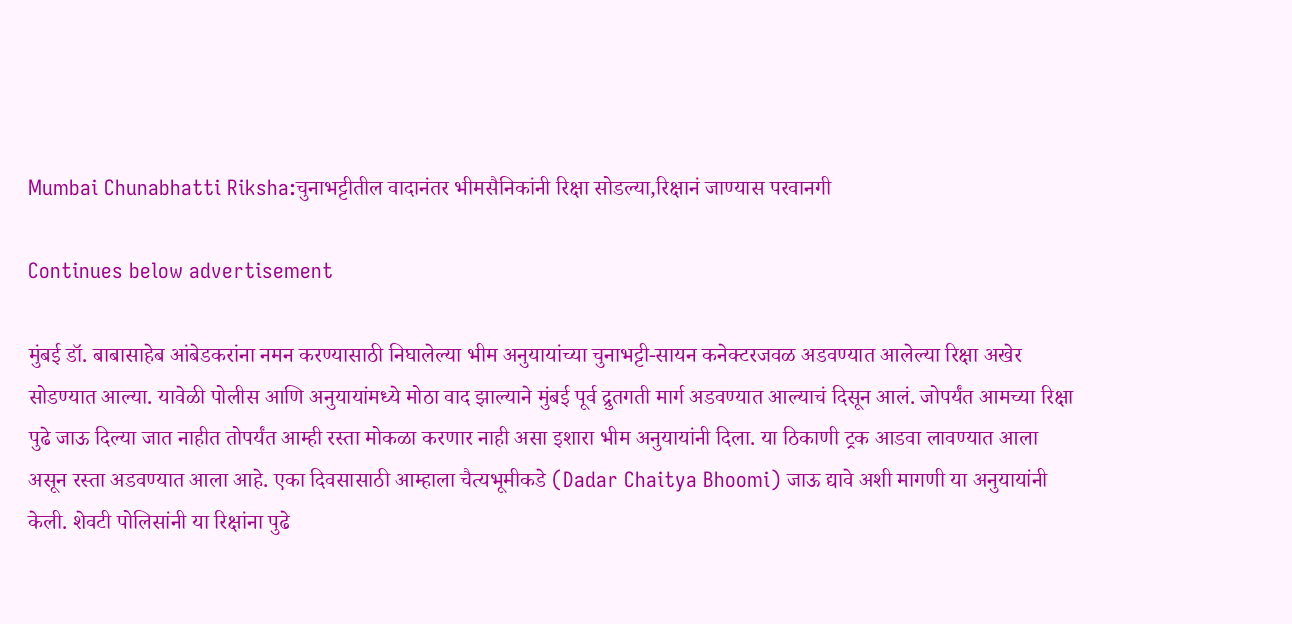Mumbai Chunabhatti Riksha:चुनाभट्टीतील वादानंतर भीमसैनिकांनी रिक्षा सोडल्या,रिक्षानं जाण्यास परवानगी

Continues below advertisement

मुंबई डॉ. बाबासाहेब आंबेडकरांना नमन करण्यासाठी निघालेल्या भीम अनुयायांच्या चुनाभट्टी-सायन कनेक्टरजवळ अडवण्यात आलेल्या रिक्षा अखेर सोडण्यात आल्या. यावेळी पोलीस आणि अनुयायांमध्ये मोठा वाद झाल्याने मुंबई पूर्व द्रुतगती मार्ग अडवण्यात आल्याचं दिसून आलं. जोपर्यंत आमच्या रिक्षा पुढे जाऊ दिल्या जात नाहीत तोपर्यंत आम्ही रस्ता मोकळा करणार नाही असा इशारा भीम अनुयायांनी दिला. या ठिकाणी ट्रक आडवा लावण्यात आला असून रस्ता अडवण्यात आला आहे. एका दिवसासाठी आम्हाला चैत्यभूमीकडे (Dadar Chaitya Bhoomi) जाऊ द्यावे अशी मागणी या अनुयायांनी केली. शेवटी पोलिसांनी या रिक्षांना पुढे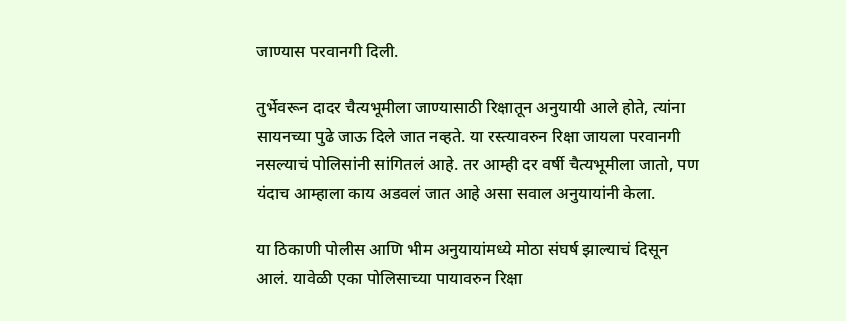जाण्यास परवानगी दिली.

तुर्भेवरून दादर चैत्यभूमीला जाण्यासाठी रिक्षातून अनुयायी आले होते, त्यांना सायनच्या पुढे जाऊ दिले जात नव्हते. या रस्त्यावरुन रिक्षा जायला परवानगी नसल्याचं पोलिसांनी सांगितलं आहे. तर आम्ही दर वर्षी चैत्यभूमीला जातो, पण यंदाच आम्हाला काय अडवलं जात आहे असा सवाल अनुयायांनी केला.

या ठिकाणी पोलीस आणि भीम अनुयायांमध्ये मोठा संघर्ष झाल्याचं दिसून आलं. यावेळी एका पोलिसाच्या पायावरुन रिक्षा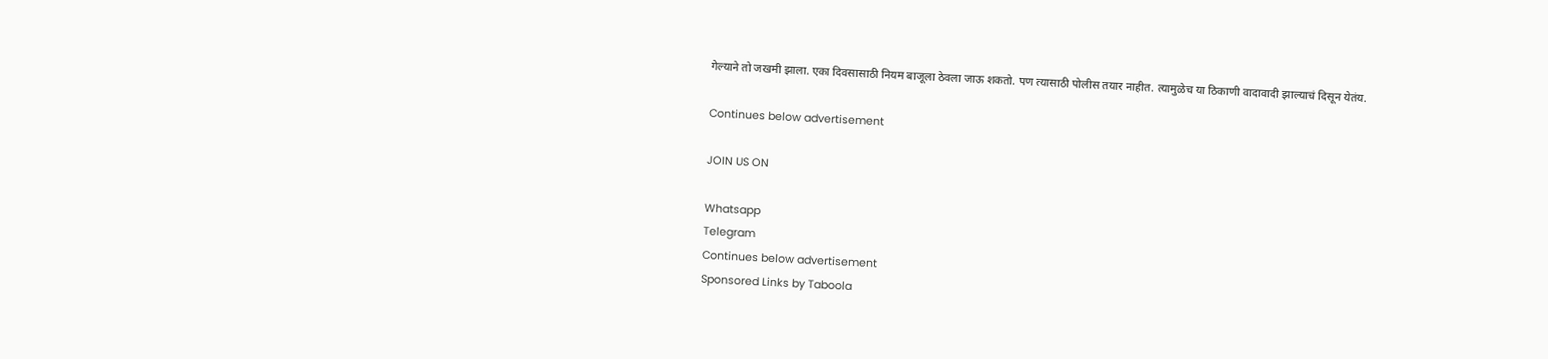गेल्याने तो जखमी झाला. एका दिवसासाठी नियम बाजूला ठेवला जाऊ शकतो. पण त्यासाठी पोलीस तयार नाहीत. त्यामुळेच या ठिकाणी वादावादी झाल्याचं दिसून येतंय.

Continues below advertisement

JOIN US ON

Whatsapp
Telegram
Continues below advertisement
Sponsored Links by Taboola